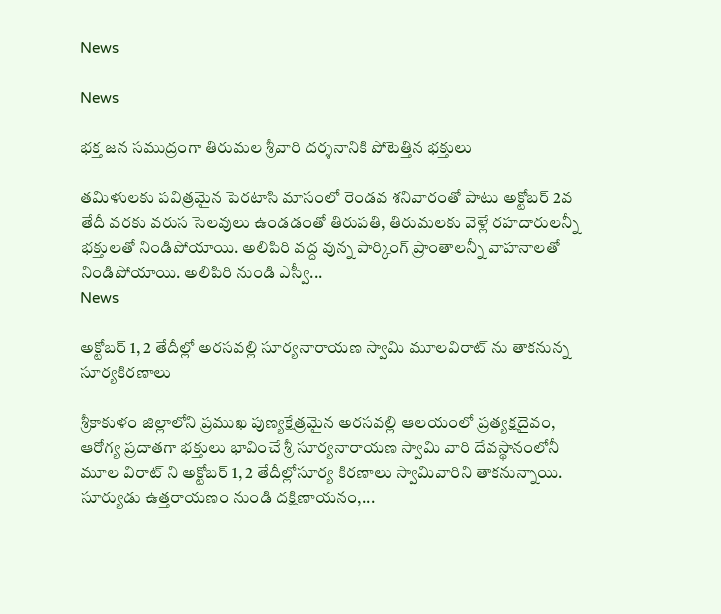News

News

భక్త జన సముద్రంగా తిరుమల శ్రీవారి దర్శనానికి పోటెత్తిన భక్తులు

తమిళులకు పవిత్రమైన పెరటాసి మాసంలో రెండవ శనివారంతో పాటు అక్టోబర్ 2వ తేదీ వరకు వరుస సెలవులు ఉండడంతో తిరుపతి, తిరుమలకు వెళ్లే రహదారులన్నీ భక్తులతో నిండిపోయాయి. అలిపిరి వద్ద వున్న పార్కింగ్ ప్రాంతాలన్నీ వాహనాలతో నిండిపోయాయి. అలిపిరి నుండి ఎస్వీ...
News

అక్టోబర్ 1, 2 తేదీల్లో అరసవల్లి సూర్యనారాయణ స్వామి మూలవిరాట్ ను తాకనున్న సూర్యకిరణాలు

శ్రీకాకుళం జిల్లాలోని ప్రముఖ పుణ్యక్షేత్రమైన అరసవల్లి ఆలయంలో ప్రత్యక్షదైవం, ఆరోగ్య ప్రదాతగా భక్తులు భావించే శ్రీ సూర్యనారాయణ స్వామి వారి దేవస్థానంలోనీ మూల విరాట్ ని అక్టోబర్ 1, 2 తేదీల్లోసూర్య కిరణాలు స్వామివారిని తాకనున్నాయి. సూర్యుడు ఉత్తరాయణం నుండి దక్షిణాయనం,...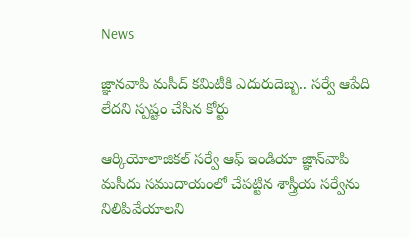News

జ్ఞానవాపి మసీద్ కమిటీకి ఎదురుదెబ్బ.. సర్వే ఆపేది లేదని స్పష్టం చేసిన కోర్టు

ఆర్కియోలాజికల్ సర్వే ఆఫ్ ఇండియా జ్ఞాన్‌వాపి మసీదు సముదాయంలో చేపట్టిన శాస్త్రీయ సర్వేను నిలిపివేయాలని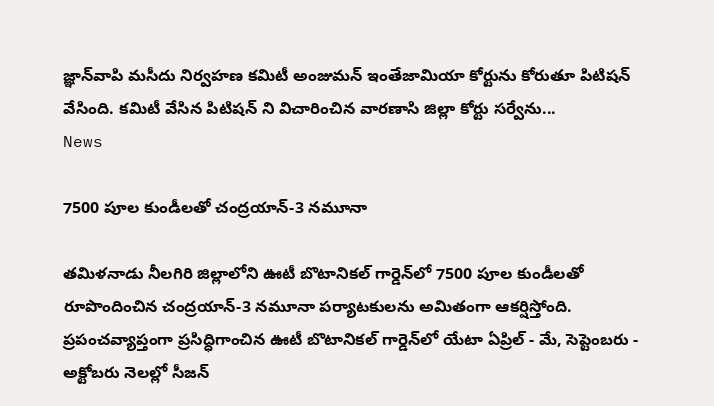జ్ఞాన్‌వాపి మసీదు నిర్వహణ కమిటీ అంజుమన్ ఇంతేజామియా కోర్టును కోరుతూ పిటిషన్ వేసింది. కమిటీ వేసిన పిటిషన్ ని విచారించిన వారణాసి జిల్లా కోర్టు సర్వేను...
News

7500 పూల కుండీలతో చంద్రయాన్‌-3 నమూనా

తమిళనాడు నీలగిరి జిల్లాలోని ఊటీ బొటానికల్‌ గార్డెన్‌లో 7500 పూల కుండీలతో రూపొందించిన చంద్రయాన్‌-3 నమూనా పర్యాటకులను అమితంగా ఆకర్షిస్తోంది. ప్రపంచవ్యాప్తంగా ప్రసిద్ధిగాంచిన ఊటీ బొటానికల్‌ గార్డెన్‌లో యేటా ఏప్రిల్‌ - మే, సెప్టెంబరు - అక్టోబరు నెలల్లో సీజన్‌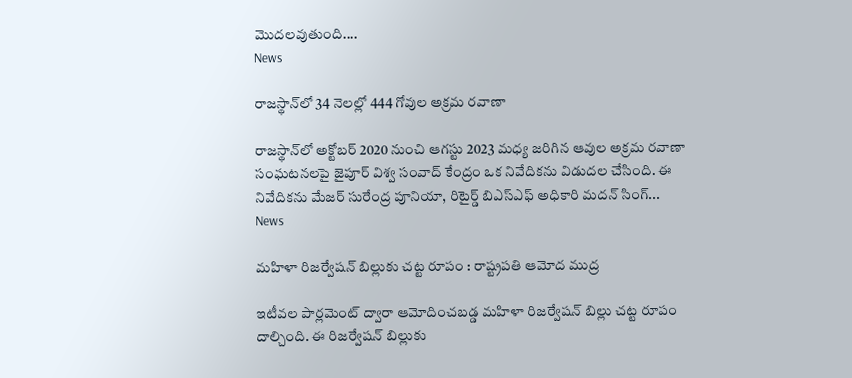మొదలవుతుంది....
News

రాజస్థాన్‌లో 34 నెలల్లో 444 గోవుల అక్రమ రవాణా

రాజస్థాన్‌లో అక్టోబర్ 2020 నుంచి ఆగస్టు 2023 మధ్య జరిగిన ఆవుల అక్రమ రవాణా సంఘటనలపై జైపూర్ విశ్వ సంవాద్ కేంద్రం ఒక నివేదికను విడుదల చేసింది. ఈ నివేదికను మేజర్ సురేంద్ర పూనియా, రిటైర్డ్ బిఎస్ఎఫ్ అధికారి మదన్ సింగ్...
News

మహిళా రిజర్వేషన్‌ బిల్లుకు చట్ట రూపం : రాష్ట్రపతి ఆమోద ముద్ర

ఇటీవల పార్లమెంట్‌ ద్వారా ఆమోదించబడ్డ మహిళా రిజర్వేషన్‌ బిల్లు చట్ట రూపం దాల్చింది. ఈ రిజర్వేషన్‌ బిల్లుకు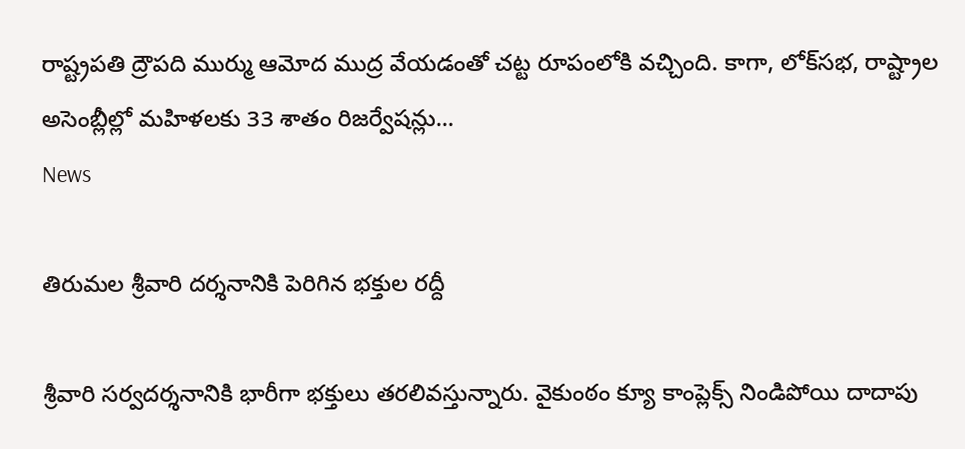రాష్ట్రపతి ద్రౌపది ముర్ము ఆమోద ముద్ర వేయడంతో చట్ట రూపంలోకి వచ్చింది. కాగా, లోక్‌సభ, రాష్ట్రాల అసెంబ్లీల్లో మహిళలకు 33 శాతం రిజర్వేషన్లు...
News

తిరుమల శ్రీవారి దర్శనానికి పెరిగిన భక్తుల రద్దీ

శ్రీవారి సర్వదర్శనానికి భారీగా భక్తులు తరలివస్తున్నారు. వైకుంఠం క్యూ కాంప్లెక్స్ నిండిపోయి దాదాపు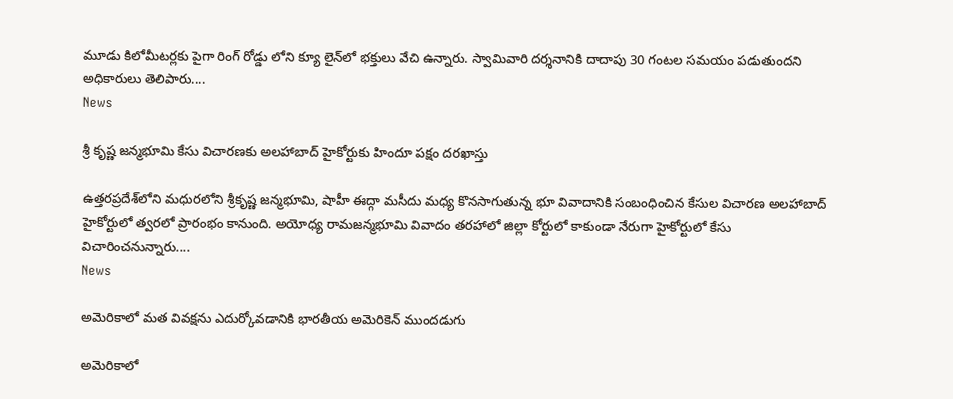మూడు కిలోమీటర్లకు పైగా రింగ్ రోడ్డు లోని క్యూ లైన్‌లో భక్తులు వేచి ఉన్నారు. స్వామివారి దర్శనానికి దాదాపు 30 గంటల సమయం పడుతుందని అధికారులు తెలిపారు....
News

శ్రీ కృష్ణ జన్మభూమి కేసు విచారణకు అలహాబాద్ హైకోర్టుకు హిందూ పక్షం దరఖాస్తు

ఉత్తరప్రదేశ్‌లోని మధురలోని శ్రీకృష్ణ జన్మభూమి, షాహీ ఈద్గా మసీదు మధ్య కొనసాగుతున్న భూ వివాదానికి సంబంధించిన కేసుల విచారణ అలహాబాద్ హైకోర్టులో త్వరలో ప్రారంభం కానుంది. అయోధ్య రామజన్మభూమి వివాదం తరహాలో జిల్లా కోర్టులో కాకుండా నేరుగా హైకోర్టులో కేసు విచారించనున్నారు....
News

అమెరికాలో మత వివక్షను ఎదుర్కోవడానికి భారతీయ అమెరికెన్ ముందడుగు

అమెరికాలో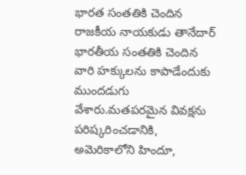భారత సంతతికి చెందిన రాజకీయ నాయకుడు తానేదార్ భారతీయ సంతతికి చెందిన వారి హక్కులను కాపాడేందుకు ముందడుగు వేశారు.మతపరమైన వివక్షను పరిష్కరించడానికి, అమెరికాలోని హిందూ,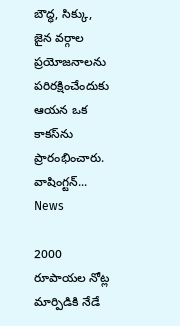బౌద్ధ, సిక్కు, జైన వర్గాల ప్రయోజనాలను పరిరక్షించేందుకు ఆయన ఒక కాకస్‌ను ప్రారంభించారు. వాషింగ్టన్...
News

2000 రూపాయల నోట్ల మార్పిడికి నేడే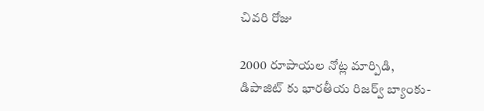చివరి రోజు

2000 రూపాయల నోట్ల మార్పిడి, డిపాజిట్ కు భారతీయ రిజర్వ్ బ్యాంకు-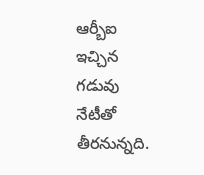ఆర్బీఐ ఇచ్చిన గడువు నేటీతో తీరనున్నది.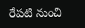రేపటి నుంచి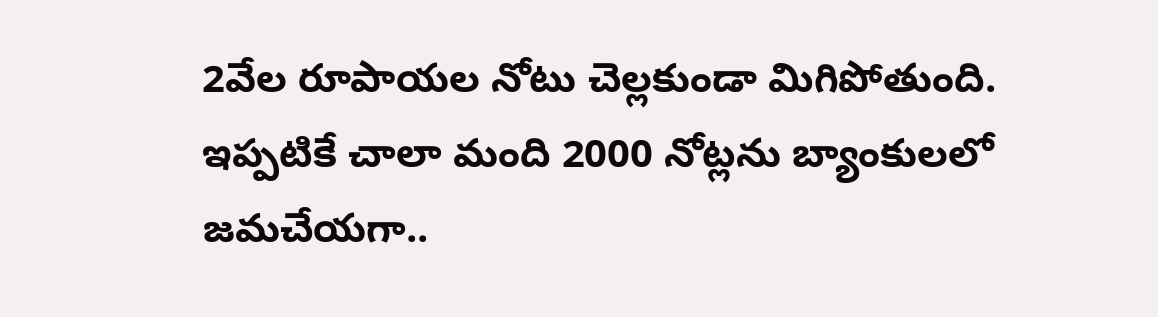2వేల రూపాయల నోటు చెల్లకుండా మిగిపోతుంది. ఇప్పటికే చాలా మంది 2000 నోట్లను బ్యాంకులలో జమచేయగా..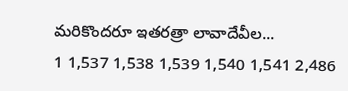మరికొందరూ ఇతరత్రా లావాదేవీల...
1 1,537 1,538 1,539 1,540 1,541 2,486